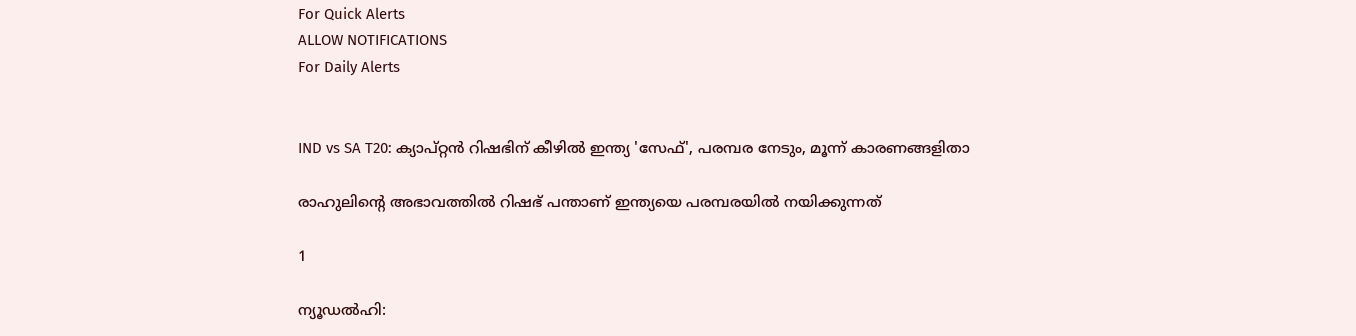For Quick Alerts
ALLOW NOTIFICATIONS
For Daily Alerts


IND vs SA T20: ക്യാപ്റ്റന്‍ റിഷഭിന് കീഴില്‍ ഇന്ത്യ 'സേഫ്', പരമ്പര നേടും, മൂന്ന് കാരണങ്ങളിതാ

രാഹുലിന്റെ അഭാവത്തില്‍ റിഷഭ് പന്താണ് ഇന്ത്യയെ പരമ്പരയില്‍ നയിക്കുന്നത്

1

ന്യൂഡല്‍ഹി: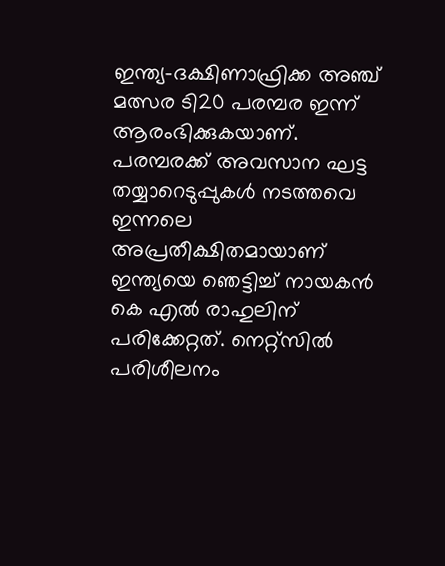ഇന്ത്യ-ദക്ഷിണാഫ്രിക്ക അഞ്ച് മത്സര ടി20 പരമ്പര ഇന്ന് ആരംഭിക്കുകയാണ്. പരമ്പരക്ക് അവസാന ഘട്ട തയ്യാറെടുപ്പുകള്‍ നടത്തവെ ഇന്നലെ അപ്രതീക്ഷിതമായാണ് ഇന്ത്യയെ ഞെട്ടിച്ച് നായകന്‍ കെ എല്‍ രാഹുലിന് പരിക്കേറ്റത്. നെറ്റ്‌സില്‍ പരിശീലനം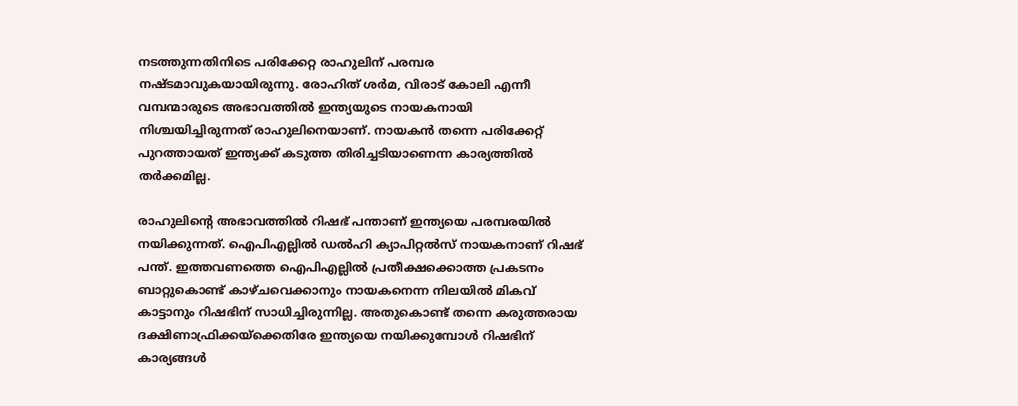നടത്തുന്നതിനിടെ പരിക്കേറ്റ രാഹുലിന് പരമ്പര നഷ്ടമാവുകയായിരുന്നു. രോഹിത് ശര്‍മ, വിരാട് കോലി എന്നീ വമ്പന്മാരുടെ അഭാവത്തില്‍ ഇന്ത്യയുടെ നായകനായി നിശ്ചയിച്ചിരുന്നത് രാഹുലിനെയാണ്. നായകന്‍ തന്നെ പരിക്കേറ്റ് പുറത്തായത് ഇന്ത്യക്ക് കടുത്ത തിരിച്ചടിയാണെന്ന കാര്യത്തില്‍ തര്‍ക്കമില്ല.

രാഹുലിന്റെ അഭാവത്തില്‍ റിഷഭ് പന്താണ് ഇന്ത്യയെ പരമ്പരയില്‍ നയിക്കുന്നത്. ഐപിഎല്ലില്‍ ഡല്‍ഹി ക്യാപിറ്റല്‍സ് നായകനാണ് റിഷഭ് പന്ത്. ഇത്തവണത്തെ ഐപിഎല്ലില്‍ പ്രതീക്ഷക്കൊത്ത പ്രകടനം ബാറ്റുകൊണ്ട് കാഴ്ചവെക്കാനും നായകനെന്ന നിലയില്‍ മികവ് കാട്ടാനും റിഷഭിന് സാധിച്ചിരുന്നില്ല. അതുകൊണ്ട് തന്നെ കരുത്തരായ ദക്ഷിണാഫ്രിക്കയ്‌ക്കെതിരേ ഇന്ത്യയെ നയിക്കുമ്പോള്‍ റിഷഭിന് കാര്യങ്ങള്‍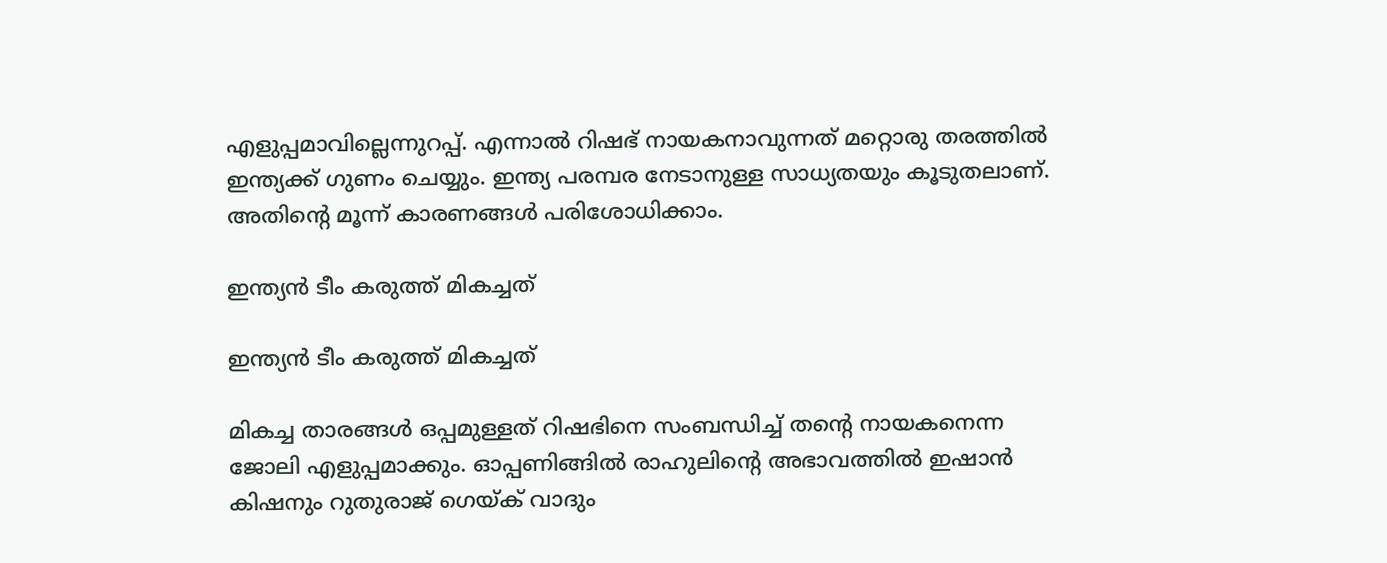എളുപ്പമാവില്ലെന്നുറപ്പ്. എന്നാല്‍ റിഷഭ് നായകനാവുന്നത് മറ്റൊരു തരത്തില്‍ ഇന്ത്യക്ക് ഗുണം ചെയ്യും. ഇന്ത്യ പരമ്പര നേടാനുള്ള സാധ്യതയും കൂടുതലാണ്. അതിന്റെ മൂന്ന് കാരണങ്ങള്‍ പരിശോധിക്കാം.

ഇന്ത്യന്‍ ടീം കരുത്ത് മികച്ചത്

ഇന്ത്യന്‍ ടീം കരുത്ത് മികച്ചത്

മികച്ച താരങ്ങള്‍ ഒപ്പമുള്ളത് റിഷഭിനെ സംബന്ധിച്ച് തന്റെ നായകനെന്ന ജോലി എളുപ്പമാക്കും. ഓപ്പണിങ്ങില്‍ രാഹുലിന്റെ അഭാവത്തില്‍ ഇഷാന്‍ കിഷനും റുതുരാജ് ഗെയ്ക് വാദും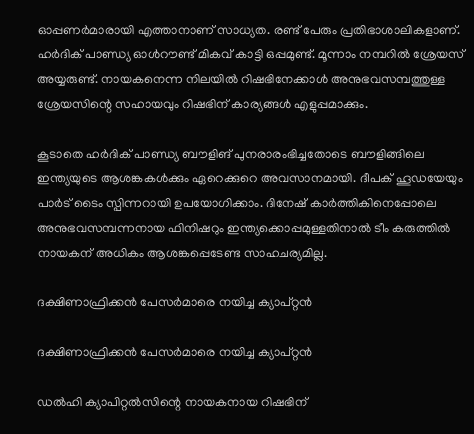ഓപ്പണര്‍മാരായി എത്താനാണ് സാധ്യത. രണ്ട് പേരും പ്രതിഭാശാലികളാണ്. ഹര്‍ദിക് പാണ്ഡ്യ ഓള്‍റൗണ്ട് മികവ് കാട്ടി ഒപ്പമുണ്ട്. മൂന്നാം നമ്പറില്‍ ശ്രേയസ് അയ്യരുണ്ട്. നായകനെന്ന നിലയില്‍ റിഷഭിനേക്കാള്‍ അനുഭവസമ്പത്തുള്ള ശ്രേയസിന്റെ സഹായവും റിഷഭിന് കാര്യങ്ങള്‍ എളുപ്പമാക്കും.

കൂടാതെ ഹര്‍ദിക് പാണ്ഡ്യ ബൗളിങ് പുനരാരംഭിച്ചതോടെ ബൗളിങ്ങിലെ ഇന്ത്യയുടെ ആശങ്കകള്‍ക്കും ഏറെക്കുറെ അവസാനമായി. ദീപക് ഹൂഡയേയും പാര്‍ട് ടൈം സ്പിന്നറായി ഉപയോഗിക്കാം. ദിനേഷ് കാര്‍ത്തികിനെപ്പോലെ അനുഭവസമ്പന്നനായ ഫിനിഷറും ഇന്ത്യക്കൊപ്പമുള്ളതിനാല്‍ ടീം കരുത്തില്‍ നായകന് അധികം ആശങ്കപ്പെടേണ്ട സാഹചര്യമില്ല.

ദക്ഷിണാഫ്രിക്കന്‍ പേസര്‍മാരെ നയിച്ച ക്യാപ്റ്റന്‍

ദക്ഷിണാഫ്രിക്കന്‍ പേസര്‍മാരെ നയിച്ച ക്യാപ്റ്റന്‍

ഡല്‍ഹി ക്യാപിറ്റല്‍സിന്റെ നായകനായ റിഷഭിന്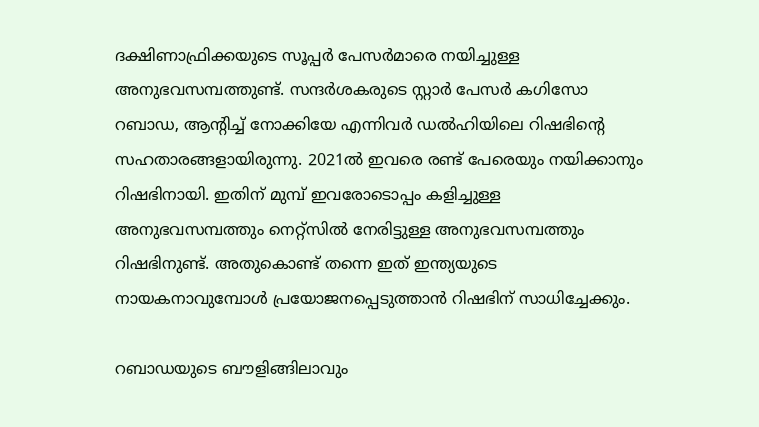ദക്ഷിണാഫ്രിക്കയുടെ സൂപ്പര്‍ പേസര്‍മാരെ നയിച്ചുള്ള അനുഭവസമ്പത്തുണ്ട്. സന്ദര്‍ശകരുടെ സ്റ്റാര്‍ പേസര്‍ കഗിസോ റബാഡ, ആന്റിച്ച് നോക്കിയേ എന്നിവര്‍ ഡല്‍ഹിയിലെ റിഷഭിന്റെ സഹതാരങ്ങളായിരുന്നു. 2021ല്‍ ഇവരെ രണ്ട് പേരെയും നയിക്കാനും റിഷഭിനായി. ഇതിന് മുമ്പ് ഇവരോടൊപ്പം കളിച്ചുള്ള അനുഭവസമ്പത്തും നെറ്റ്‌സില്‍ നേരിട്ടുള്ള അനുഭവസമ്പത്തും റിഷഭിനുണ്ട്. അതുകൊണ്ട് തന്നെ ഇത് ഇന്ത്യയുടെ നായകനാവുമ്പോള്‍ പ്രയോജനപ്പെടുത്താന്‍ റിഷഭിന് സാധിച്ചേക്കും.

റബാഡയുടെ ബൗളിങ്ങിലാവും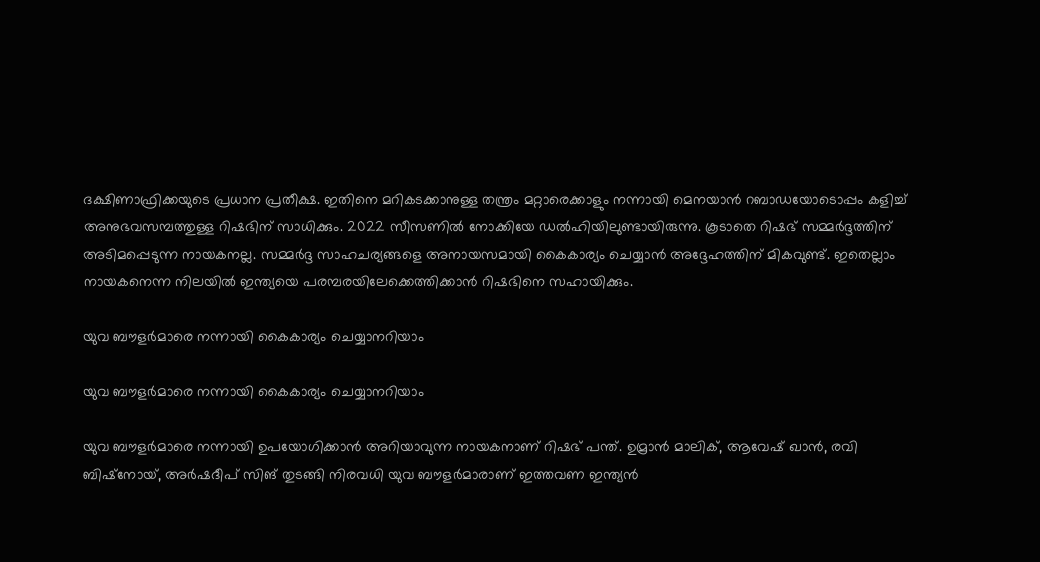ദക്ഷിണാഫ്രിക്കയുടെ പ്രധാന പ്രതീക്ഷ. ഇതിനെ മറികടക്കാനുള്ള തന്ത്രം മറ്റാരെക്കാളും നന്നായി മെനയാന്‍ റബാഡയോടൊപ്പം കളിച്ച് അനുഭവസമ്പത്തുള്ള റിഷഭിന് സാധിക്കും. 2022 സീസണില്‍ നോക്കിയേ ഡല്‍ഹിയിലുണ്ടായിരുന്നു. കൂടാതെ റിഷഭ് സമ്മര്‍ദ്ദത്തിന് അടിമപ്പെടുന്ന നായകനല്ല. സമ്മര്‍ദ്ദ സാഹചര്യങ്ങളെ അനായസമായി കൈകാര്യം ചെയ്യാന്‍ അദ്ദേഹത്തിന് മികവുണ്ട്. ഇതെല്ലാം നായകനെന്ന നിലയില്‍ ഇന്ത്യയെ പരമ്പരയിലേക്കെത്തിക്കാന്‍ റിഷഭിനെ സഹായിക്കും.

യുവ ബൗളര്‍മാരെ നന്നായി കൈകാര്യം ചെയ്യാനറിയാം

യുവ ബൗളര്‍മാരെ നന്നായി കൈകാര്യം ചെയ്യാനറിയാം

യുവ ബൗളര്‍മാരെ നന്നായി ഉപയോഗിക്കാന്‍ അറിയാവുന്ന നായകനാണ് റിഷഭ് പന്ത്. ഉമ്രാന്‍ മാലിക്, ആവേഷ് ഖാന്‍, രവി ബിഷ്‌നോയ്, അര്‍ഷദീപ് സിങ് തുടങ്ങി നിരവധി യുവ ബൗളര്‍മാരാണ് ഇത്തവണ ഇന്ത്യന്‍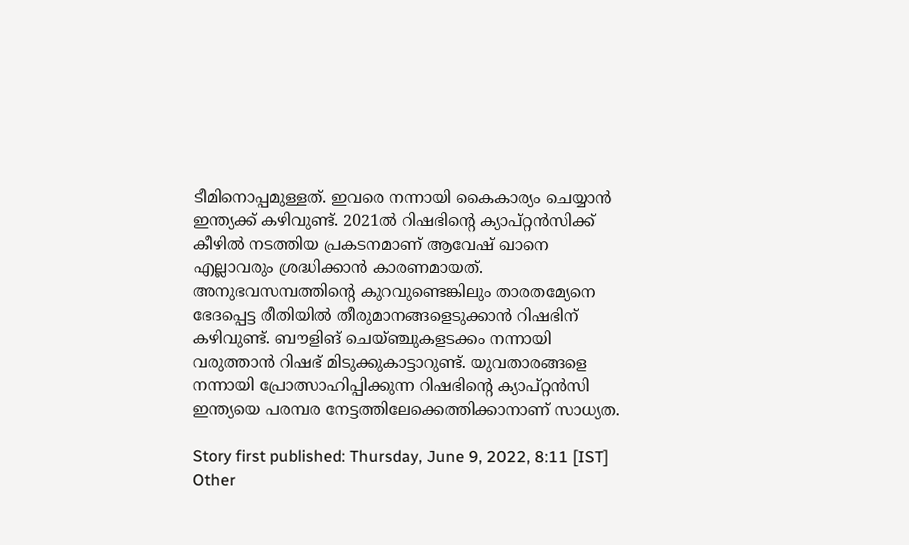ടീമിനൊപ്പമുള്ളത്. ഇവരെ നന്നായി കൈകാര്യം ചെയ്യാന്‍ ഇന്ത്യക്ക് കഴിവുണ്ട്. 2021ല്‍ റിഷഭിന്റെ ക്യാപ്റ്റന്‍സിക്ക് കീഴില്‍ നടത്തിയ പ്രകടനമാണ് ആവേഷ് ഖാനെ എല്ലാവരും ശ്രദ്ധിക്കാന്‍ കാരണമായത്. അനുഭവസമ്പത്തിന്റെ കുറവുണ്ടെങ്കിലും താരതമ്യേനെ ഭേദപ്പെട്ട രീതിയില്‍ തീരുമാനങ്ങളെടുക്കാന്‍ റിഷഭിന് കഴിവുണ്ട്. ബൗളിങ് ചെയ്ഞ്ചുകളടക്കം നന്നായി വരുത്താന്‍ റിഷഭ് മിടുക്കുകാട്ടാറുണ്ട്. യുവതാരങ്ങളെ നന്നായി പ്രോത്സാഹിപ്പിക്കുന്ന റിഷഭിന്റെ ക്യാപ്റ്റന്‍സി ഇന്ത്യയെ പരമ്പര നേട്ടത്തിലേക്കെത്തിക്കാനാണ് സാധ്യത.

Story first published: Thursday, June 9, 2022, 8:11 [IST]
Other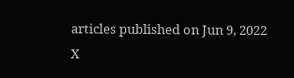articles published on Jun 9, 2022
X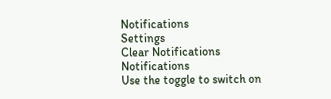Notifications
Settings
Clear Notifications
Notifications
Use the toggle to switch on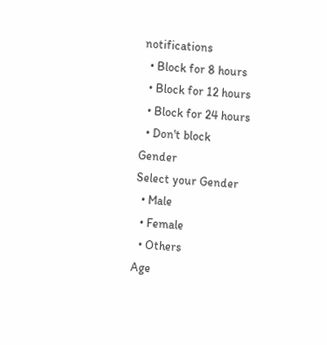notifications
  • Block for 8 hours
  • Block for 12 hours
  • Block for 24 hours
  • Don't block
Gender
Select your Gender
  • Male
  • Female
  • Others
Age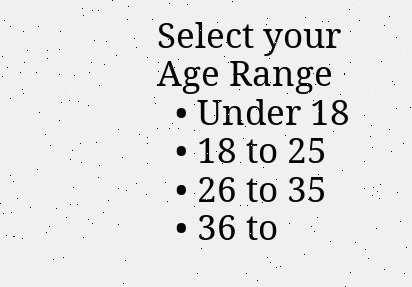Select your Age Range
  • Under 18
  • 18 to 25
  • 26 to 35
  • 36 to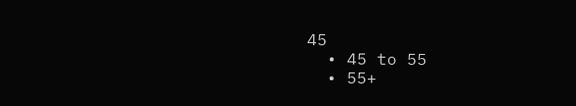45
  • 45 to 55
  • 55+